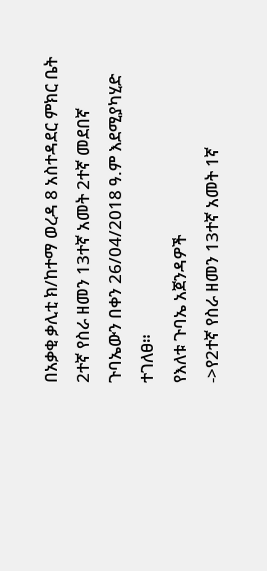በአቃቂ ቃሊቲ ክ/ከተማ ወረዳ 8 አስተዳደር ምክር ቤት 2ተኛ የስራ ዘመን 13ተኛ አመት 2ተኛ መደበኛ ጉባኤውን በቀን 26/04/2018 ዓ.ም እደሚያካሂድ ተገለፀ።
የእለቱ ጉባኤ አጀንዳዎች
->የ2ተኛ የስራ ዘመን 13ተኛ አመት 1ኛ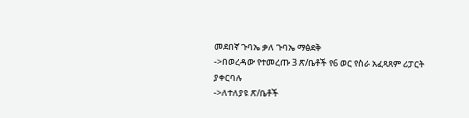መደበኛ ጉባኤ ቃለ ጉባኤ ማፅደቅ
->በወረዳው የተመረጡ 3 ጽ/ቤቶች የ6 ወር የስራ አፈጻጸም ሪፓርት ያቀርባሉ
->ለተለያዩ ጽ/ቤቶች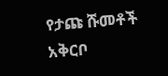የታጩ ሹመቶች አቅርቦ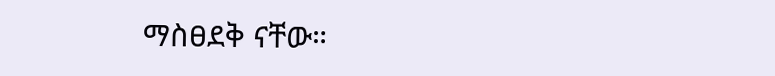ማስፀደቅ ናቸው።